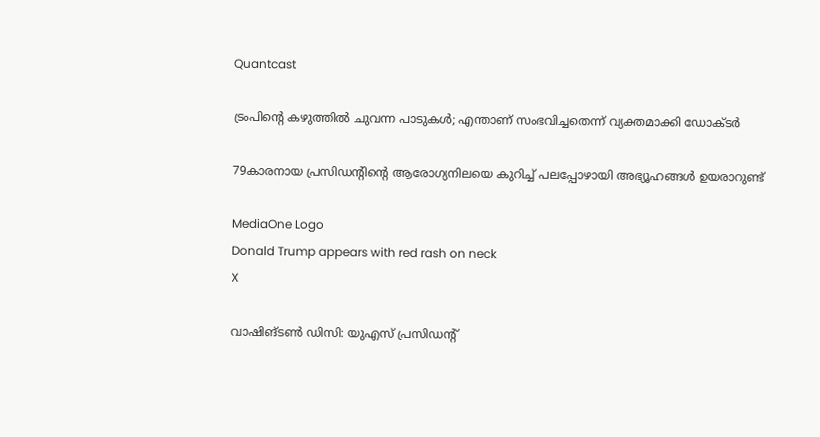Quantcast

ട്രംപിൻ്റെ കഴുത്തില്‍ ചുവന്ന പാടുകള്‍; എന്താണ് സംഭവിച്ചതെന്ന് വ്യക്തമാക്കി ഡോക്ടര്‍

79കാരനായ പ്രസിഡൻ്റിൻ്റെ ആരോഗ്യനിലയെ കുറിച്ച് പലപ്പോഴായി അഭ്യൂഹങ്ങള്‍ ഉയരാറുണ്ട്

MediaOne Logo
Donald Trump appears with red rash on neck
X

വാഷിങ്ടണ്‍ ഡിസി: യുഎസ് പ്രസിഡന്റ്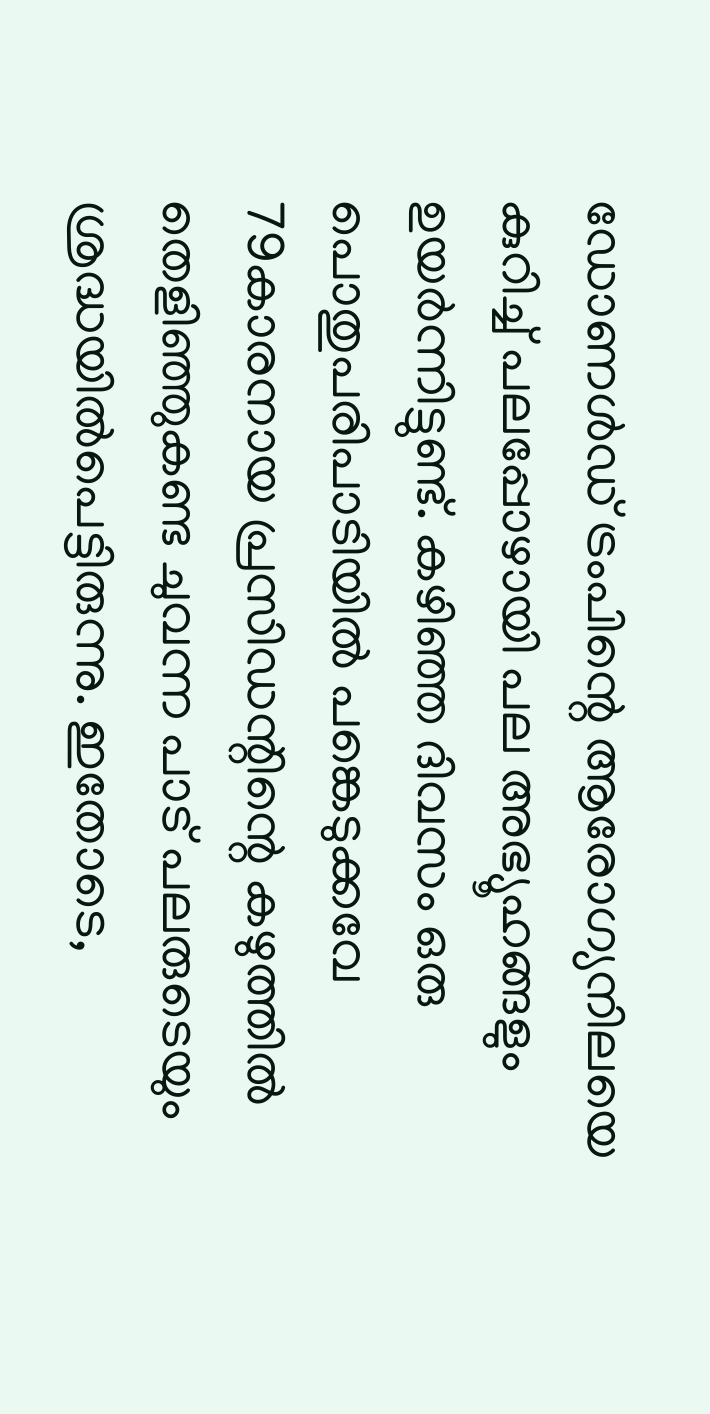ഡോണള്‍ഡ് ട്രംപിന്റെ ആരോഗ്യനിലയെ കുറിച്ച് പലപ്പോഴായി പല അഭ്യൂഹങ്ങളും ഉയര്‍ന്നിട്ടുണ്ട്. കഴിഞ്ഞ ദിവസം ഒരു പൊതുപരിപാടിയില്‍ പങ്കെടുക്കവേ 79കാരനായ പ്രസിഡന്റിന്റെ കഴുത്തില്‍ തെളിഞ്ഞുകണ്ട ചുവന്ന പാട് പലരുടെയും ശ്രദ്ധയില്‍പെട്ടിരുന്നു. ഇതോടെ,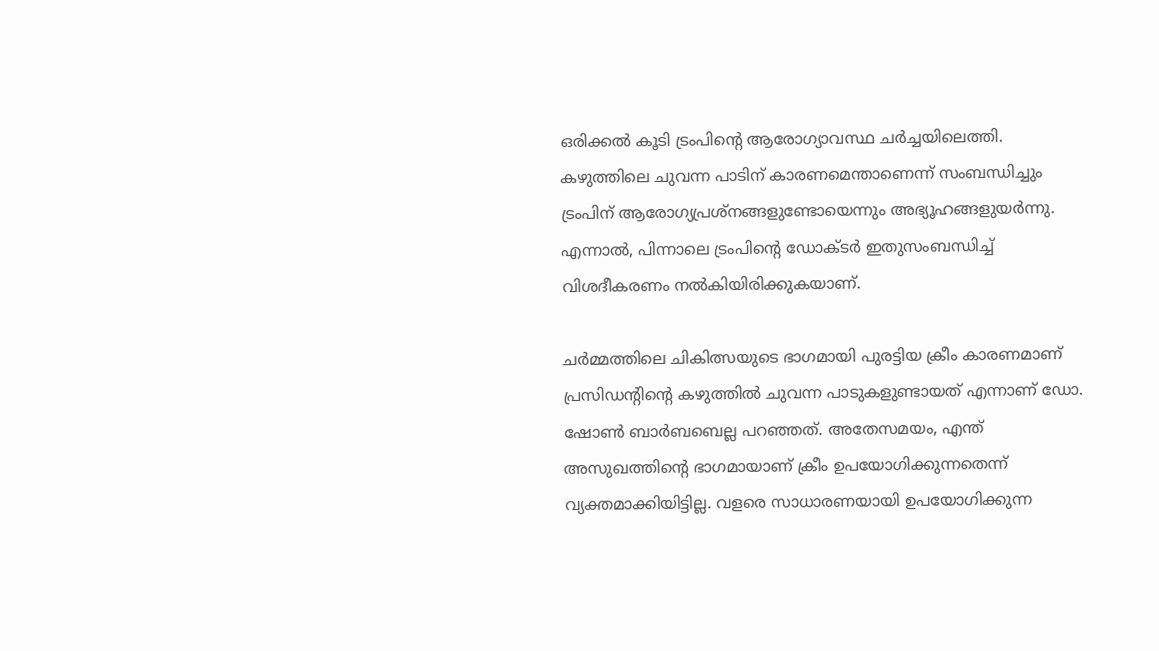ഒരിക്കല്‍ കൂടി ട്രംപിന്റെ ആരോഗ്യാവസ്ഥ ചര്‍ച്ചയിലെത്തി. കഴുത്തിലെ ചുവന്ന പാടിന് കാരണമെന്താണെന്ന് സംബന്ധിച്ചും ട്രംപിന് ആരോഗ്യപ്രശ്‌നങ്ങളുണ്ടോയെന്നും അഭ്യൂഹങ്ങളുയര്‍ന്നു. എന്നാല്‍, പിന്നാലെ ട്രംപിന്റെ ഡോക്ടര്‍ ഇതുസംബന്ധിച്ച് വിശദീകരണം നല്‍കിയിരിക്കുകയാണ്.

ചര്‍മ്മത്തിലെ ചികിത്സയുടെ ഭാഗമായി പുരട്ടിയ ക്രീം കാരണമാണ് പ്രസിഡന്റിന്റെ കഴുത്തില്‍ ചുവന്ന പാടുകളുണ്ടായത് എന്നാണ് ഡോ. ഷോണ്‍ ബാര്‍ബബെല്ല പറഞ്ഞത്. അതേസമയം, എന്ത് അസുഖത്തിന്റെ ഭാഗമായാണ് ക്രീം ഉപയോഗിക്കുന്നതെന്ന് വ്യക്തമാക്കിയിട്ടില്ല. വളരെ സാധാരണയായി ഉപയോഗിക്കുന്ന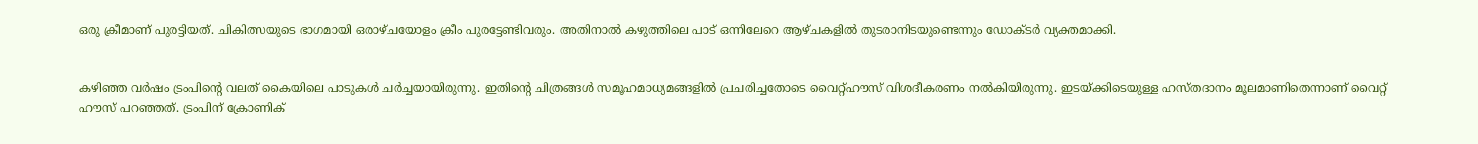ഒരു ക്രീമാണ് പുരട്ടിയത്. ചികിത്സയുടെ ഭാഗമായി ഒരാഴ്ചയോളം ക്രീം പുരട്ടേണ്ടിവരും. അതിനാല്‍ കഴുത്തിലെ പാട് ഒന്നിലേറെ ആഴ്ചകളില്‍ തുടരാനിടയുണ്ടെന്നും ഡോക്ടര്‍ വ്യക്തമാക്കി.


കഴിഞ്ഞ വര്‍ഷം ട്രംപിന്റെ വലത് കൈയിലെ പാടുകള്‍ ചര്‍ച്ചയായിരുന്നു. ഇതിന്റെ ചിത്രങ്ങള്‍ സമൂഹമാധ്യമങ്ങളില്‍ പ്രചരിച്ചതോടെ വൈറ്റ്ഹൗസ് വിശദീകരണം നല്‍കിയിരുന്നു. ഇടയ്ക്കിടെയുള്ള ഹസ്തദാനം മൂലമാണിതെന്നാണ് വൈറ്റ് ഹൗസ് പറഞ്ഞത്. ട്രംപിന് ക്രോണിക്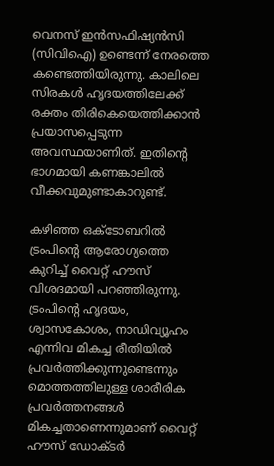വെനസ് ഇന്‍സഫിഷ്യന്‍സി (സിവിഐ) ഉണ്ടെന്ന് നേരത്തെ കണ്ടെത്തിയിരുന്നു. കാലിലെ സിരകള്‍ ഹൃദയത്തിലേക്ക് രക്തം തിരികെയെത്തിക്കാന്‍ പ്രയാസപ്പെടുന്ന അവസ്ഥയാണിത്. ഇതിന്റെ ഭാഗമായി കണങ്കാലില്‍ വീക്കവുമുണ്ടാകാറുണ്ട്.

കഴിഞ്ഞ ഒക്ടോബറില്‍ ട്രംപിന്റെ ആരോഗ്യത്തെ കുറിച്ച് വൈറ്റ് ഹൗസ് വിശദമായി പറഞ്ഞിരുന്നു. ട്രംപിന്റെ ഹൃദയം, ശ്വാസകോശം, നാഡിവ്യൂഹം എന്നിവ മികച്ച രീതിയില്‍ പ്രവര്‍ത്തിക്കുന്നുണ്ടെന്നും മൊത്തത്തിലുള്ള ശാരീരിക പ്രവര്‍ത്തനങ്ങള്‍ മികച്ചതാണെന്നുമാണ് വൈറ്റ് ഹൗസ് ഡോക്ടര്‍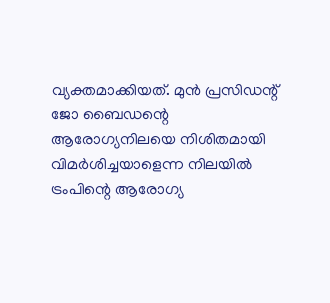വ്യക്തമാക്കിയത്. മുന്‍ പ്രസിഡന്റ് ജോ ബൈഡന്റെ ആരോഗ്യനിലയെ നിശിതമായി വിമര്‍ശിച്ചയാളെന്ന നിലയില്‍ ട്രംപിന്റെ ആരോഗ്യ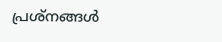പ്രശ്‌നങ്ങള്‍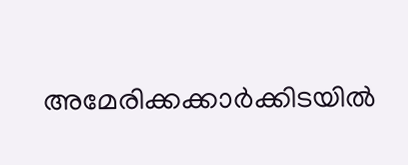അമേരിക്കക്കാര്‍ക്കിടയില്‍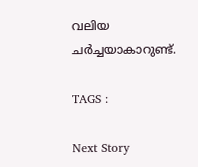വലിയ ചര്‍ച്ചയാകാറുണ്ട്.

TAGS :

Next Story